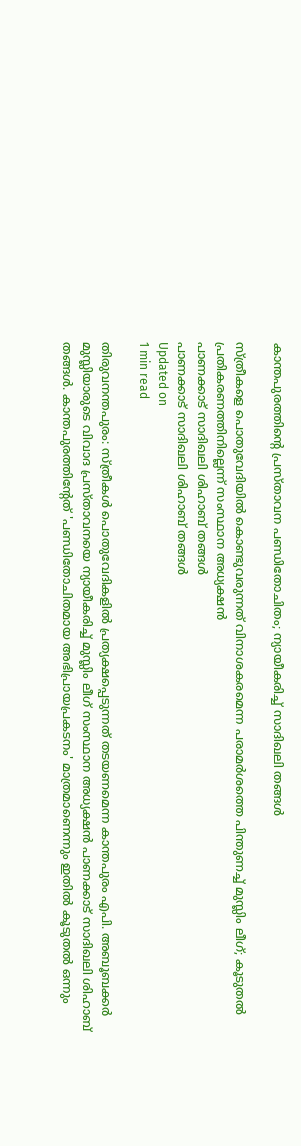കാന്തപുരത്തിന്റെ പ്രസ്താവന പണ്ഡിതോചിതം; ന്യായീകരിച്ച് സാദിഖലി തങ്ങൾ

സ്ത്രീകളെ പൊതുവേദിയിൽ കൊണ്ടുവരുന്നത് വിനാശകരമെന്ന പരാമർശത്തെ പിന്തുണച്ച് മുസ്ലിം ലീഗ്; കൂടുതൽ പ്രതികരണത്തിനില്ലെന്ന് സംസ്ഥാന അധ്യക്ഷൻ
പാണക്കാട് സാദിഖലി ശിഹാബ് തങ്ങൾ
പാണക്കാട് സാദിഖലി ശിഹാബ് തങ്ങൾ
Updated on
1 min read

തിരുവനന്തപുരം: സ്ത്രീകൾ പൊതുവേദികളിൽ പ്രത്യക്ഷപ്പെടുന്നത് തടയണമെന്ന കാന്തപുരം എപി. അബൂബക്കർ മുസ്ലിയാരുടെ വിവാദ പ്രസ്താവനയെ ന്യായീകരിച്ച് മുസ്ലിം ലീഗ് സംസ്ഥാന അധ്യക്ഷൻ പാണക്കാട് സാദിഖലി ശിഹാബ് തങ്ങൾ. കാന്തപുരത്തിന്റേത് 'പണ്ഡിതോചിതമായ അഭിപ്രായപ്രകടനം' മാത്രമാണെന്നും ഇതിൽ കൂടുതൽ ഒന്നും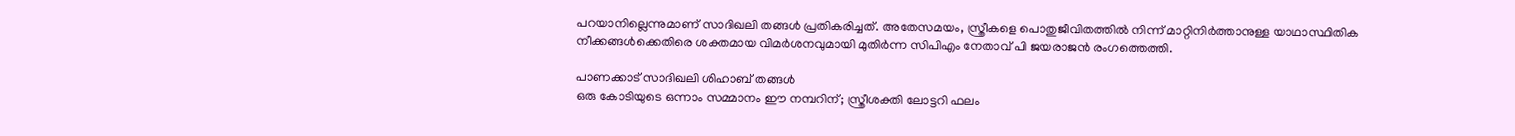പറയാനില്ലെന്നുമാണ് സാദിഖലി തങ്ങൾ പ്രതികരിച്ചത്. അതേസമയം, സ്ത്രീകളെ പൊതുജീവിതത്തിൽ നിന്ന് മാറ്റിനിർത്താനുള്ള യാഥാസ്ഥിതിക നീക്കങ്ങൾക്കെതിരെ ശക്തമായ വിമർശനവുമായി മുതിർന്ന സിപിഎം നേതാവ് പി ജയരാജൻ രംഗത്തെത്തി.

പാണക്കാട് സാദിഖലി ശിഹാബ് തങ്ങൾ
ഒരു കോടിയുടെ ഒന്നാം സമ്മാനം ഈ നമ്പറിന്; സ്ത്രീശക്തി ലോട്ടറി ഫലം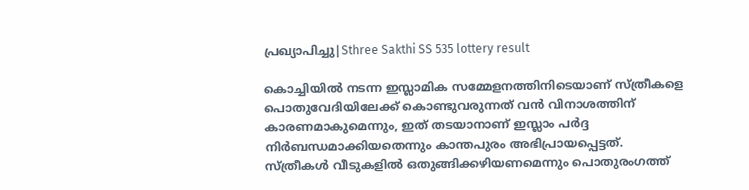പ്രഖ്യാപിച്ചു|Sthree Sakthi SS 535 lottery result

കൊച്ചിയിൽ നടന്ന ഇസ്ലാമിക സമ്മേളനത്തിനിടെയാണ് സ്ത്രീകളെ പൊതുവേദിയിലേക്ക് കൊണ്ടുവരുന്നത് വൻ വിനാശത്തിന് കാരണമാകുമെന്നും, ഇത് തടയാനാണ് ഇസ്ലാം പർദ്ദ നിർബന്ധമാക്കിയതെന്നും കാന്തപുരം അഭിപ്രായപ്പെട്ടത്. സ്ത്രീകൾ വീടുകളിൽ ഒതുങ്ങിക്കഴിയണമെന്നും പൊതുരംഗത്ത്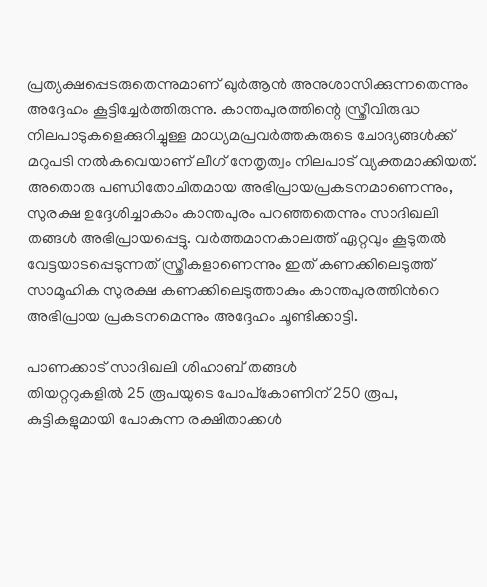പ്രത്യക്ഷപ്പെടരുതെന്നുമാണ് ഖുർആൻ അനുശാസിക്കുന്നതെന്നും അദ്ദേഹം കൂട്ടിച്ചേർത്തിരുന്നു. കാന്തപുരത്തിന്റെ സ്ത്രീവിരുദ്ധ നിലപാടുകളെക്കുറിച്ചുള്ള മാധ്യമപ്രവർത്തകരുടെ ചോദ്യങ്ങൾക്ക് മറുപടി നൽകവെയാണ് ലീഗ് നേതൃത്വം നിലപാട് വ്യക്തമാക്കിയത്. അതൊരു പണ്ഡിതോചിതമായ അഭിപ്രായപ്രകടനമാണെന്നും, സുരക്ഷ ഉദ്ദേശിച്ചാകാം കാന്തപുരം പറഞ്ഞതെന്നും സാദിഖലി തങ്ങൾ അഭിപ്രായപ്പെട്ടു. വർത്തമാനകാലത്ത് ഏറ്റവും കൂടുതൽ വേട്ടയാടപ്പെടുന്നത് സ്ത്രീകളാണെന്നും ഇത് കണക്കിലെടുത്ത് സാമൂഹിക സുരക്ഷ കണക്കിലെടുത്താകും കാന്തപുരത്തിൻറെ അഭിപ്രായ പ്രകടനമെന്നും അദ്ദേഹം ചൂണ്ടിക്കാട്ടി.

പാണക്കാട് സാദിഖലി ശിഹാബ് തങ്ങൾ
തിയറ്ററുകളില്‍ 25 രൂപയുടെ പോപ്‌കോണിന് 250 രൂപ, കുട്ടികളുമായി പോകുന്ന രക്ഷിതാക്കള്‍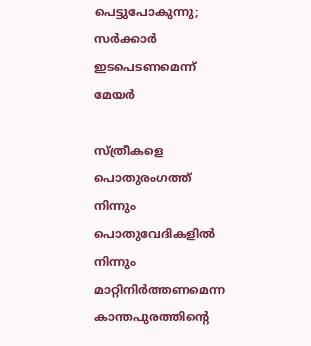പെട്ടുപോകുന്നു; സര്‍ക്കാര്‍ ഇടപെടണമെന്ന് മേയര്‍

സ്ത്രീകളെ പൊതുരംഗത്ത് നിന്നും പൊതുവേദികളിൽ നിന്നും മാറ്റിനിർത്തണമെന്ന കാന്തപുരത്തിന്റെ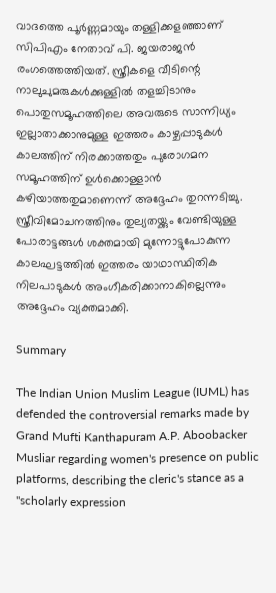വാദത്തെ പൂർണ്ണമായും തള്ളിക്കളഞ്ഞാണ് സിപിഎം നേതാവ് പി. ജയരാജൻ രംഗത്തെത്തിയത്. സ്ത്രീകളെ വീടിന്റെ നാലുചുമരുകൾക്കുള്ളിൽ തളച്ചിടാനും പൊതുസമൂഹത്തിലെ അവരുടെ സാന്നിധ്യം ഇല്ലാതാക്കാനുമുള്ള ഇത്തരം കാഴ്ചപ്പാടുകൾ കാലത്തിന് നിരക്കാത്തതും പുരോഗമന സമൂഹത്തിന് ഉൾക്കൊള്ളാൻ കഴിയാത്തതുമാണെന്ന് അദ്ദേഹം തുറന്നടിച്ചു. സ്ത്രീവിമോചനത്തിനും തുല്യതയ്ക്കും വേണ്ടിയുള്ള പോരാട്ടങ്ങൾ ശക്തമായി മുന്നോട്ടുപോകുന്ന കാലഘട്ടത്തിൽ ഇത്തരം യാഥാസ്ഥിതിക നിലപാടുകൾ അംഗീകരിക്കാനാകില്ലെന്നും അദ്ദേഹം വ്യക്തമാക്കി.

Summary

The Indian Union Muslim League (IUML) has defended the controversial remarks made by Grand Mufti Kanthapuram A.P. Aboobacker Musliar regarding women's presence on public platforms, describing the cleric's stance as a "scholarly expression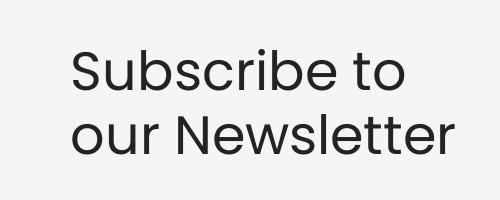Subscribe to our Newsletter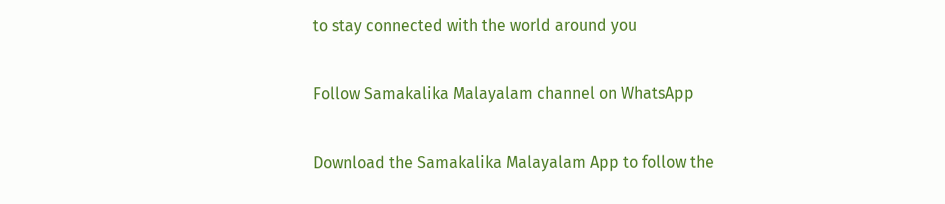to stay connected with the world around you

Follow Samakalika Malayalam channel on WhatsApp

Download the Samakalika Malayalam App to follow the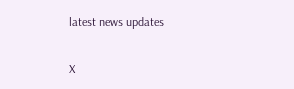latest news updates

X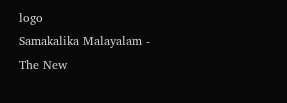logo
Samakalika Malayalam - The New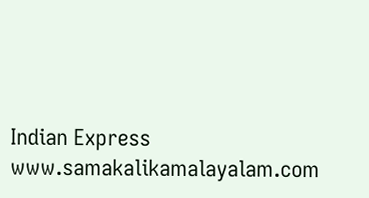Indian Express
www.samakalikamalayalam.com